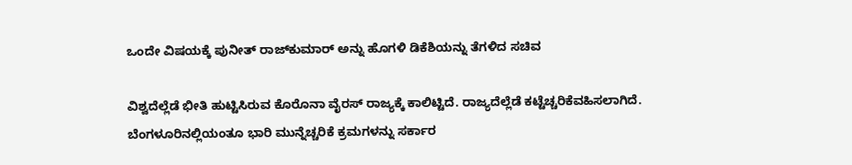ಒಂದೇ ವಿಷಯಕ್ಕೆ ಪುನೀತ್ ರಾಜ್‌ಕುಮಾರ್ ಅನ್ನು ಹೊಗಳಿ ಡಿಕೆಶಿಯನ್ನು ತೆಗಳಿದ ಸಚಿವ

ವಿಶ್ವದೆಲ್ಲೆಡೆ ಭೀತಿ ಹುಟ್ಟಿಸಿರುವ ಕೊರೊನಾ ವೈರಸ್ ರಾಜ್ಯಕ್ಕೆ ಕಾಲಿಟ್ಟಿದೆ. ರಾಜ್ಯದೆಲ್ಲೆಡೆ ಕಟ್ಟೆಚ್ಚರಿಕೆವಹಿಸಲಾಗಿದೆ. ಬೆಂಗಳೂರಿನಲ್ಲಿಯಂತೂ ಭಾರಿ ಮುನ್ನೆಚ್ಚರಿಕೆ ಕ್ರಮಗಳನ್ನು ಸರ್ಕಾರ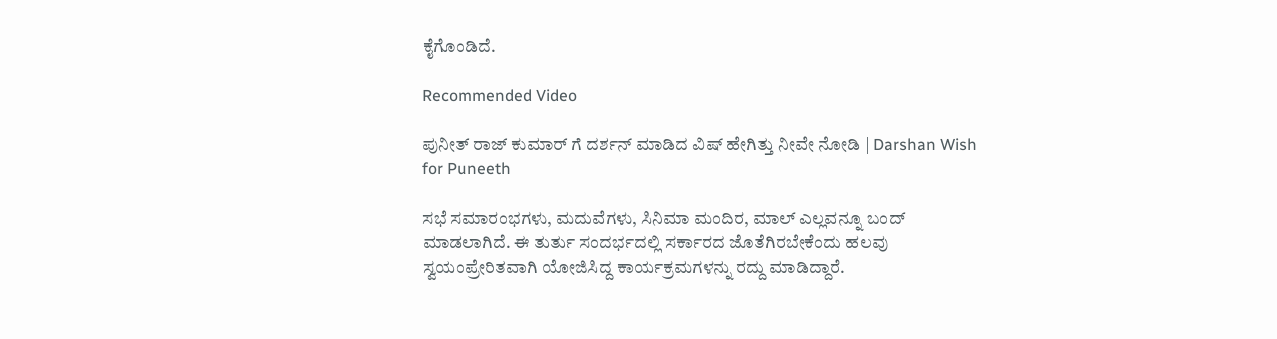ಕೈಗೊಂಡಿದೆ.

Recommended Video

ಪುನೀತ್ ರಾಜ್ ಕುಮಾರ್ ಗೆ ದರ್ಶನ್ ಮಾಡಿದ ವಿಷ್ ಹೇಗಿತ್ತು ನೀವೇ ನೋಡಿ | Darshan Wish for Puneeth

ಸಭೆ ಸಮಾರಂಭಗಳು, ಮದುವೆಗಳು, ಸಿನಿಮಾ ಮಂದಿರ, ಮಾಲ್ ಎಲ್ಲವನ್ನೂ ಬಂದ್ ಮಾಡಲಾಗಿದೆ. ಈ ತುರ್ತು ಸಂದರ್ಭದಲ್ಲಿ ಸರ್ಕಾರದ ಜೊತೆಗಿರಬೇಕೆಂದು ಹಲವು ಸ್ವಯಂಪ್ರೇರಿತವಾಗಿ ಯೋಜಿಸಿದ್ದ ಕಾರ್ಯಕ್ರಮಗಳನ್ನು ರದ್ದು ಮಾಡಿದ್ದಾರೆ.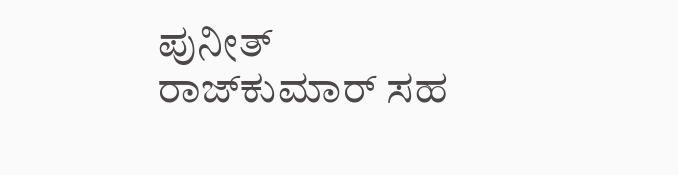ಪುನೀತ್ ರಾಜ್‌ಕುಮಾರ್ ಸಹ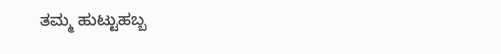ತಮ್ಮ ಹುಟ್ಟುಹಬ್ಬ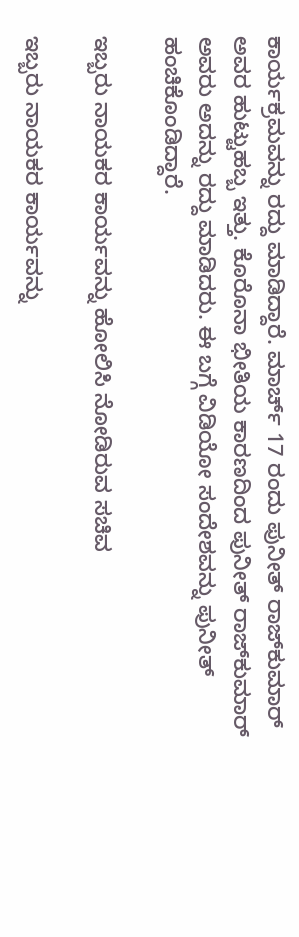ಕಾರ್ಯಕ್ರಮವನ್ನು ರದ್ದು ಮಾಡಿದ್ದಾರೆ. ಮಾರ್ಚ್ 17 ರಂದು ಪುನೀತ್ ರಾಜ್‌ಕುಮಾರ್ ಅವರ ಹುಟ್ಟುಹಬ್ಬ ಇತ್ತು. ಕೊರೊನಾ ಭೀತಿಯ ಕಾರಣದಿಂದ ಪುನೀತ್ ರಾಜ್‌ಕುಮಾರ್ ಅವರು ಅದನ್ನು ರದ್ದು ಮಾಡಿದರು. ಈ ಬಗ್ಗೆ ವಿಡಿಯೋ ಸಂದೇಶವನ್ನು ಪುನೀತ್ ಹಂಚಿಕೊಂಡಿದ್ದಾರೆ.

ಇಬ್ಬರು ನಾಯಕರ ಕಾರ್ಯವನ್ನು ಹೋಲಿಸಿ ನೋಡಿರುವ ಸಚಿವ

ಇಬ್ಬರು ನಾಯಕರ ಕಾರ್ಯವನ್ನು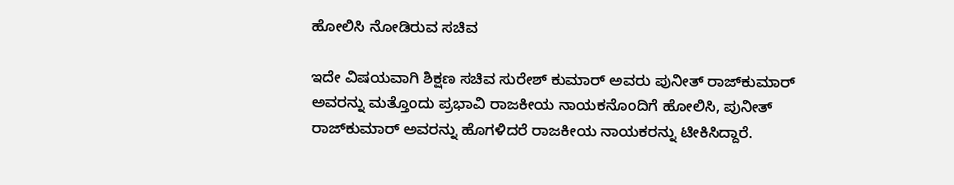ಹೋಲಿಸಿ ನೋಡಿರುವ ಸಚಿವ

ಇದೇ ವಿಷಯವಾಗಿ ಶಿಕ್ಷಣ ಸಚಿವ ಸುರೇಶ್ ಕುಮಾರ್ ಅವರು ಪುನೀತ್ ರಾಜ್‌ಕುಮಾರ್ ಅವರನ್ನು ಮತ್ತೊಂದು ಪ್ರಭಾವಿ ರಾಜಕೀಯ ನಾಯಕನೊಂದಿಗೆ ಹೋಲಿಸಿ, ಪುನೀತ್ ರಾಜ್‌ಕುಮಾರ್ ಅವರನ್ನು ಹೊಗಳಿದರೆ ರಾಜಕೀಯ ನಾಯಕರನ್ನು ಟೀಕಿಸಿದ್ದಾರೆ.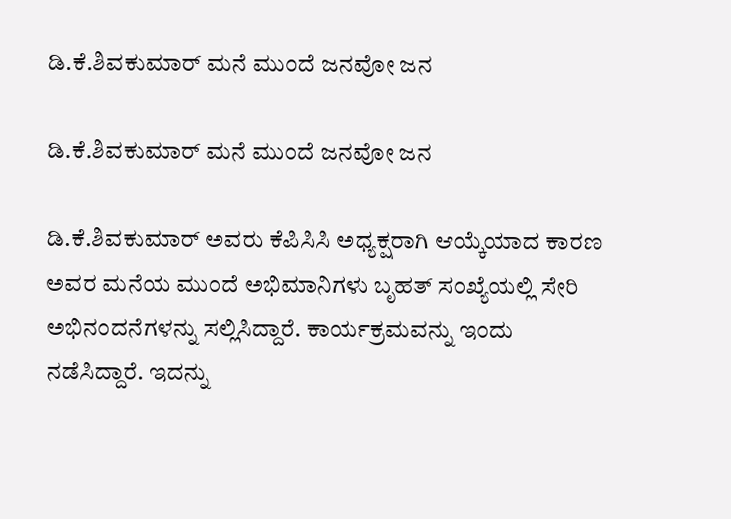ಡಿ.ಕೆ.ಶಿವಕುಮಾರ್ ಮನೆ ಮುಂದೆ ಜನವೋ ಜನ

ಡಿ.ಕೆ.ಶಿವಕುಮಾರ್ ಮನೆ ಮುಂದೆ ಜನವೋ ಜನ

ಡಿ.ಕೆ.ಶಿವಕುಮಾರ್ ಅವರು ಕೆಪಿಸಿಸಿ ಅಧ್ಯಕ್ಷರಾಗಿ ಆಯ್ಕೆಯಾದ ಕಾರಣ ಅವರ ಮನೆಯ ಮುಂದೆ ಅಭಿಮಾನಿಗಳು ಬೃಹತ್ ಸಂಖ್ಯೆಯಲ್ಲಿ ಸೇರಿ ಅಭಿನಂದನೆಗಳನ್ನು ಸಲ್ಲಿಸಿದ್ದಾರೆ. ಕಾರ್ಯಕ್ರಮವನ್ನು ಇಂದು ನಡೆಸಿದ್ದಾರೆ. ಇದನ್ನು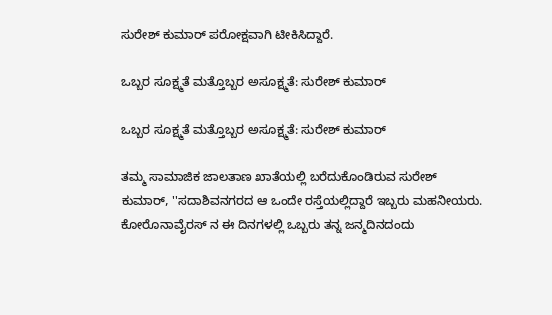ಸುರೇಶ್ ಕುಮಾರ್ ಪರೋಕ್ಷವಾಗಿ ಟೀಕಿಸಿದ್ದಾರೆ.

ಒಬ್ಬರ ಸೂಕ್ಷ್ಮತೆ ಮತ್ತೊಬ್ಬರ ಅಸೂಕ್ಷ್ಮತೆ: ಸುರೇಶ್ ಕುಮಾರ್

ಒಬ್ಬರ ಸೂಕ್ಷ್ಮತೆ ಮತ್ತೊಬ್ಬರ ಅಸೂಕ್ಷ್ಮತೆ: ಸುರೇಶ್ ಕುಮಾರ್

ತಮ್ಮ ಸಾಮಾಜಿಕ ಜಾಲತಾಣ ಖಾತೆಯಲ್ಲಿ ಬರೆದುಕೊಂಡಿರುವ ಸುರೇಶ್ ಕುಮಾರ್, ''ಸದಾಶಿವನಗರದ ಆ ಒಂದೇ ರಸ್ತೆಯಲ್ಲಿದ್ದಾರೆ ಇಬ್ಬರು ಮಹನೀಯರು. ಕೋರೊನಾವೈರಸ್ ನ ಈ ದಿನಗಳಲ್ಲಿ ಒಬ್ಬರು ತನ್ನ ಜನ್ಮದಿನದಂದು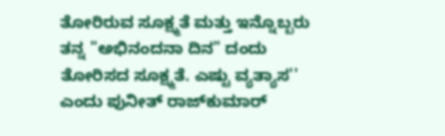ತೋರಿರುವ ಸೂಕ್ಷ್ಮತೆ‌ ಮತ್ತು ಇನ್ನೊಬ್ಬರು ತನ್ನ "ಅಭಿನಂದನಾ ದಿನ" ದಂದು ತೋರಿಸದ ಸೂಕ್ಷ್ಮತೆ‌. ಎಷ್ಟು ವ್ಯತ್ಯಾಸ'' ಎಂದು ಪುನೀತ್ ರಾಜ್‌ಕುಮಾರ್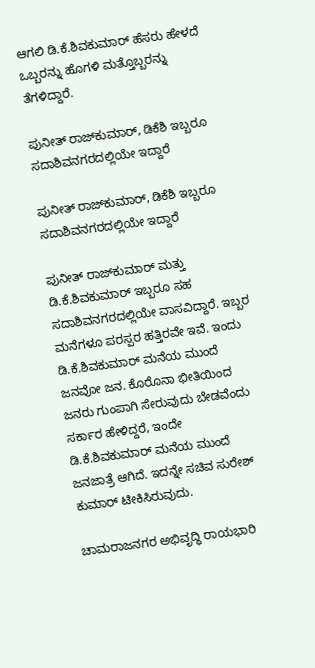ಆಗಲಿ ಡಿ.ಕೆ.ಶಿವಕುಮಾರ್ ಹೆಸರು ಹೇಳದೆ ಒಬ್ಬರನ್ನು ಹೊಗಳಿ ಮತ್ತೊಬ್ಬರನ್ನು ತೆಗಳಿದ್ದಾರೆ.

ಪುನೀತ್ ರಾಜ್‌ಕುಮಾರ್, ಡಿಕೆಶಿ ಇಬ್ಬರೂ ಸದಾಶಿವನಗರದಲ್ಲಿಯೇ ಇದ್ದಾರೆ

ಪುನೀತ್ ರಾಜ್‌ಕುಮಾರ್, ಡಿಕೆಶಿ ಇಬ್ಬರೂ ಸದಾಶಿವನಗರದಲ್ಲಿಯೇ ಇದ್ದಾರೆ

ಪುನೀತ್ ರಾಜ್‌ಕುಮಾರ್ ಮತ್ತು ಡಿ.ಕೆ.ಶಿವಕುಮಾರ್ ಇಬ್ಬರೂ ಸಹ ಸದಾಶಿವನಗರದಲ್ಲಿಯೇ ವಾಸವಿದ್ದಾರೆ. ಇಬ್ಬರ ಮನೆಗಳೂ ಪರಸ್ಪರ ಹತ್ತಿರವೇ ಇವೆ. ಇಂದು ಡಿ.ಕೆ.ಶಿವಕುಮಾರ್ ಮನೆಯ ಮುಂದೆ ಜನವೋ ಜನ. ಕೊರೊನಾ ಭೀತಿಯಿಂದ ಜನರು ಗುಂಪಾಗಿ ಸೇರುವುದು ಬೇಡವೆಂದು ಸರ್ಕಾರ ಹೇಳಿದ್ದರೆ, ಇಂದೇ ಡಿ.ಕೆ.ಶಿವಕುಮಾರ್ ಮನೆಯ ಮುಂದೆ ಜನಜಾತ್ರೆ ಆಗಿದೆ. ಇದನ್ನೇ ಸಚಿವ ಸುರೇಶ್ ಕುಮಾರ್ ಟೀಕಿಸಿರುವುದು.

ಚಾಮರಾಜನಗರ ಅಭಿವೃದ್ಧಿ ರಾಯಭಾರಿ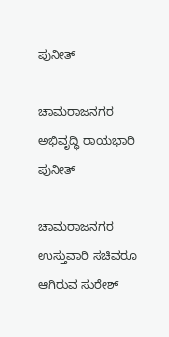ಪುನೀತ್‌

ಚಾಮರಾಜನಗರ ಅಭಿವೃದ್ಧಿ ರಾಯಭಾರಿ ಪುನೀತ್‌

ಚಾಮರಾಜನಗರ ಉಸ್ತುವಾರಿ ಸಚಿವರೂ ಆಗಿರುವ ಸುರೇಶ್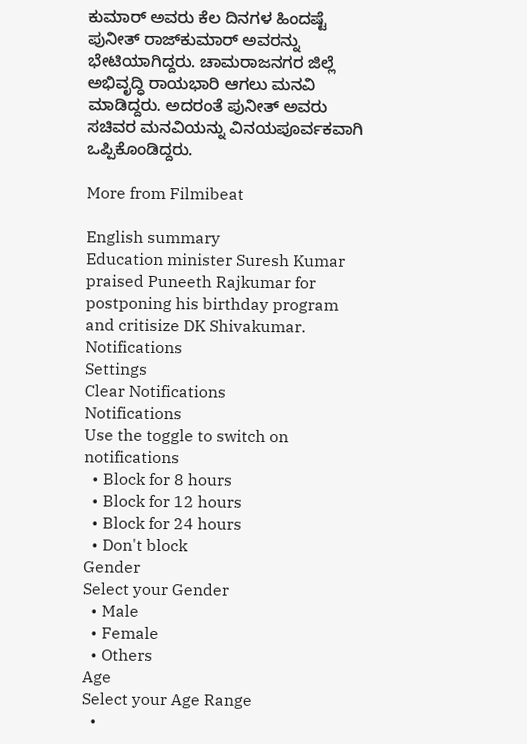ಕುಮಾರ್ ಅವರು ಕೆಲ ದಿನಗಳ ಹಿಂದಷ್ಟೆ ಪುನೀತ್ ರಾಜ್‌ಕುಮಾರ್ ಅವರನ್ನು ಭೇಟಿಯಾಗಿದ್ದರು. ಚಾಮರಾಜನಗರ ಜಿಲ್ಲೆ ಅಭಿವೃದ್ಧಿ ರಾಯಭಾರಿ ಆಗಲು ಮನವಿ ಮಾಡಿದ್ದರು. ಅದರಂತೆ ಪುನೀತ್ ಅವರು ಸಚಿವರ ಮನವಿಯನ್ನು ವಿನಯಪೂರ್ವಕವಾಗಿ ಒಪ್ಪಿಕೊಂಡಿದ್ದರು.

More from Filmibeat

English summary
Education minister Suresh Kumar praised Puneeth Rajkumar for postponing his birthday program and critisize DK Shivakumar.
Notifications
Settings
Clear Notifications
Notifications
Use the toggle to switch on notifications
  • Block for 8 hours
  • Block for 12 hours
  • Block for 24 hours
  • Don't block
Gender
Select your Gender
  • Male
  • Female
  • Others
Age
Select your Age Range
  •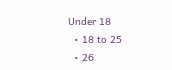Under 18
  • 18 to 25
  • 26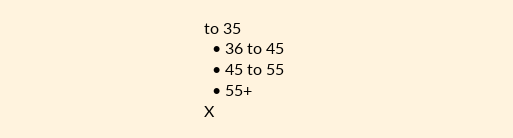to 35
  • 36 to 45
  • 45 to 55
  • 55+
X